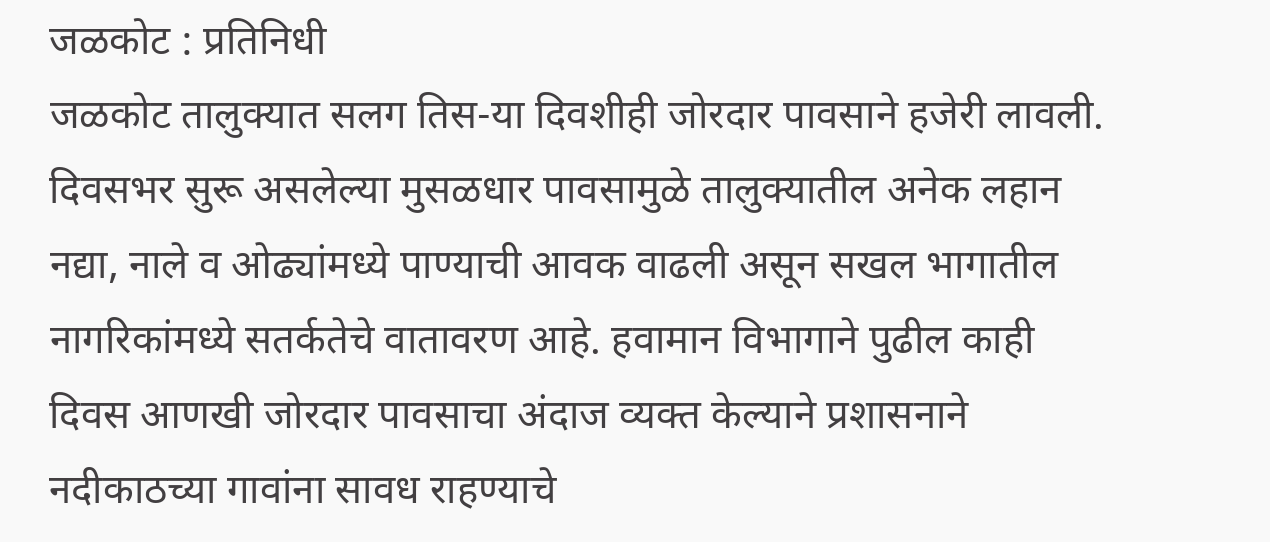जळकोट : प्रतिनिधी
जळकोट तालुक्यात सलग तिस-या दिवशीही जोरदार पावसाने हजेरी लावली. दिवसभर सुरू असलेल्या मुसळधार पावसामुळे तालुक्यातील अनेक लहान नद्या, नाले व ओढ्यांमध्ये पाण्याची आवक वाढली असून सखल भागातील नागरिकांमध्ये सतर्कतेचे वातावरण आहे. हवामान विभागाने पुढील काही दिवस आणखी जोरदार पावसाचा अंदाज व्यक्त केल्याने प्रशासनाने नदीकाठच्या गावांना सावध राहण्याचे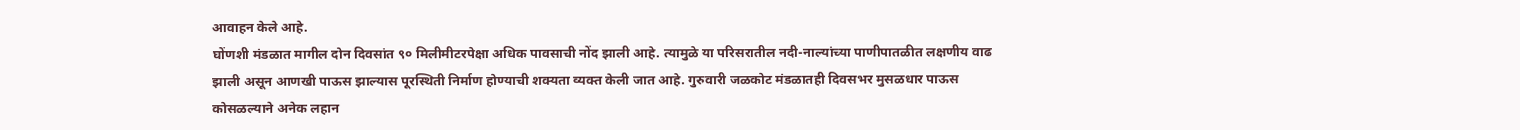आवाहन केले आहे.
घोंणशी मंडळात मागील दोन दिवसांत ९० मिलीमीटरपेक्षा अधिक पावसाची नोंद झाली आहे. त्यामुळे या परिसरातील नदी-नाल्यांच्या पाणीपातळीत लक्षणीय वाढ झाली असून आणखी पाऊस झाल्यास पूरस्थिती निर्माण होण्याची शक्यता व्यक्त केली जात आहे. गुरुवारी जळकोट मंडळातही दिवसभर मुसळधार पाऊस कोसळल्याने अनेक लहान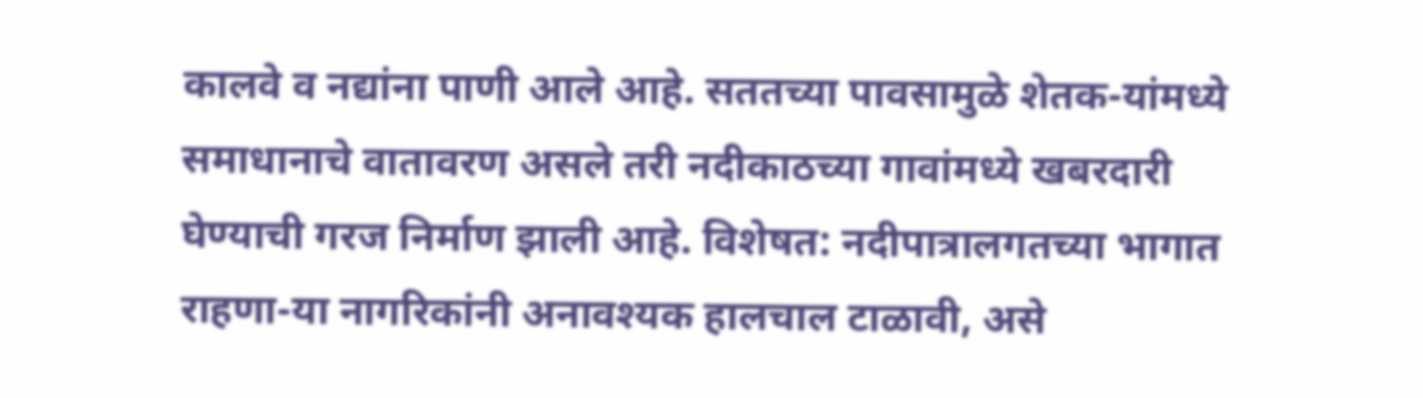कालवे व नद्यांना पाणी आले आहे. सततच्या पावसामुळे शेतक-यांमध्ये समाधानाचे वातावरण असले तरी नदीकाठच्या गावांमध्ये खबरदारी घेण्याची गरज निर्माण झाली आहे. विशेषत: नदीपात्रालगतच्या भागात राहणा-या नागरिकांनी अनावश्यक हालचाल टाळावी, असे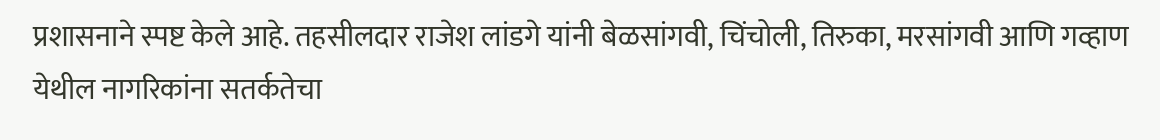प्रशासनाने स्पष्ट केले आहे. तहसीलदार राजेश लांडगे यांनी बेळसांगवी, चिंचोली, तिरुका, मरसांगवी आणि गव्हाण येथील नागरिकांना सतर्कतेचा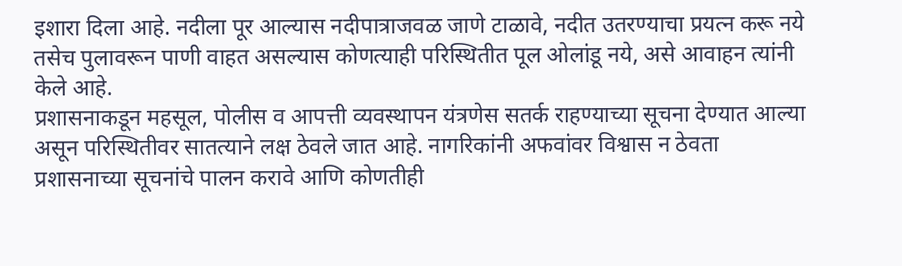इशारा दिला आहे. नदीला पूर आल्यास नदीपात्राजवळ जाणे टाळावे, नदीत उतरण्याचा प्रयत्न करू नये तसेच पुलावरून पाणी वाहत असल्यास कोणत्याही परिस्थितीत पूल ओलांडू नये, असे आवाहन त्यांनी केले आहे.
प्रशासनाकडून महसूल, पोलीस व आपत्ती व्यवस्थापन यंत्रणेस सतर्क राहण्याच्या सूचना देण्यात आल्या असून परिस्थितीवर सातत्याने लक्ष ठेवले जात आहे. नागरिकांनी अफवांवर विश्वास न ठेवता प्रशासनाच्या सूचनांचे पालन करावे आणि कोणतीही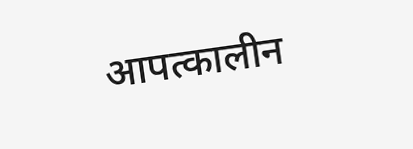आपत्कालीन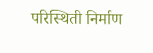परिस्थिती निर्माण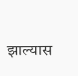झाल्यास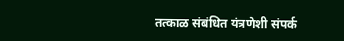तत्काळ संबंधित यंत्रणेशी संपर्क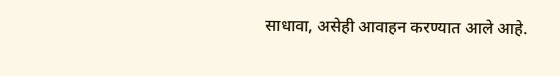साधावा, असेही आवाहन करण्यात आले आहे.